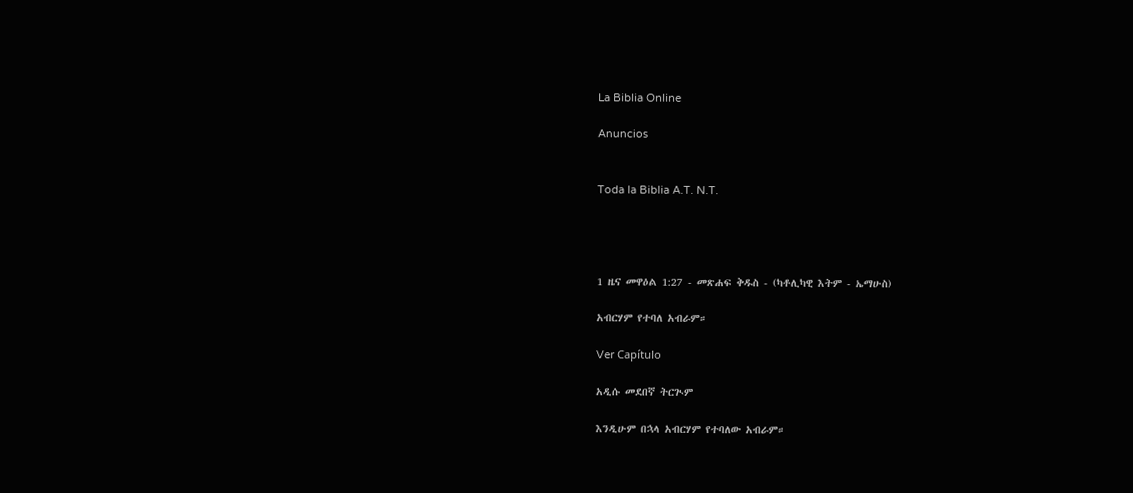La Biblia Online

Anuncios


Toda la Biblia A.T. N.T.




1 ዜና መዋዕል 1:27 - መጽሐፍ ቅዱስ - (ካቶሊካዊ እትም - ኤማሁስ)

አብርሃም የተባለ አብራም።

Ver Capítulo

አዲሱ መደበኛ ትርጒም

እንዲሁም በኋላ አብርሃም የተባለው አብራም።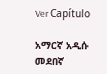Ver Capítulo

አማርኛ አዲሱ መደበኛ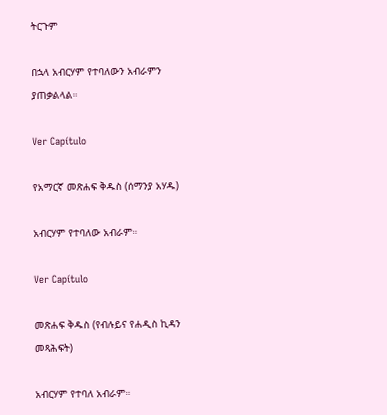ትርጉም

በኋላ አብርሃም የተባለውን አብራምን ያጠቃልላል።

Ver Capítulo

የአማርኛ መጽሐፍ ቅዱስ (ሰማንያ አሃዱ)

አብርሃም የተባለው አብራም።

Ver Capítulo

መጽሐፍ ቅዱስ (የብሉይና የሐዲስ ኪዳን መጻሕፍት)

አብርሃም የተባለ አብራም።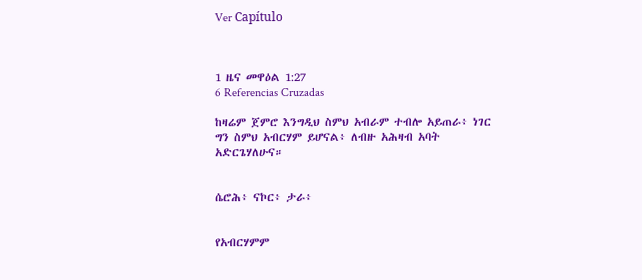Ver Capítulo



1 ዜና መዋዕል 1:27
6 Referencias Cruzadas

ከዛሬም ጀምሮ እንግዲህ ስምህ አብራም ተብሎ አይጠራ፥ ነገር ግን ስምህ አብርሃም ይሆናል፥ ለብዙ አሕዛብ አባት አድርጌሃለሁና።


ሴሮሕ፥ ናኮር፥ ታራ፥


የአብርሃምም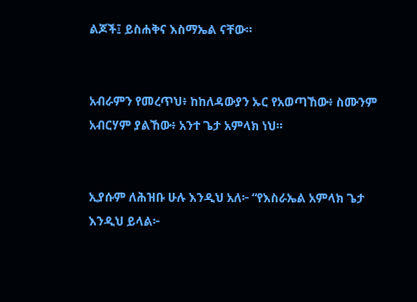ልጆች፤ ይስሐቅና እስማኤል ናቸው።


አብራምን የመረጥህ፥ ከከለዳውያን ኡር የአወጣኸው፥ ስሙንም አብርሃም ያልኸው፥ አንተ ጌታ አምላክ ነህ።


ኢያሱም ለሕዝቡ ሁሉ እንዲህ አለ፦ “የእስራኤል አምላክ ጌታ እንዲህ ይላል፦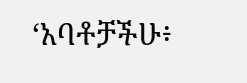‘አባቶቻችሁ፥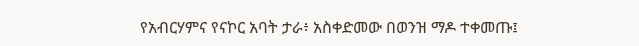የአብርሃምና የናኮር አባት ታራ፥ አስቀድመው በወንዝ ማዶ ተቀመጡ፤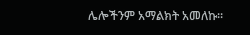ሌሎችንም አማልክት አመለኩ።